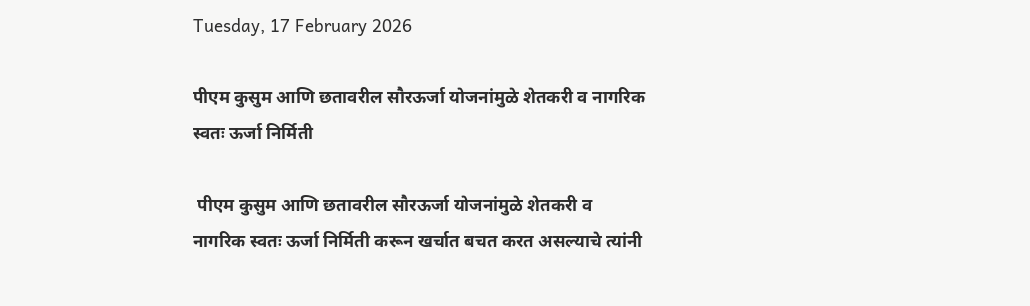Tuesday, 17 February 2026

पीएम कुसुम आणि छतावरील सौरऊर्जा योजनांमुळे शेतकरी व नागरिक स्वतः ऊर्जा निर्मिती

 पीएम कुसुम आणि छतावरील सौरऊर्जा योजनांमुळे शेतकरी व नागरिक स्वतः ऊर्जा निर्मिती करून खर्चात बचत करत असल्याचे त्यांनी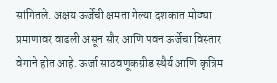सांगितले. अक्षय ऊर्जेची क्षमता गेल्या दशकात मोठ्या प्रमाणावर वाढली असून सौर आणि पवन ऊर्जेचा विस्तार वेगाने होत आहे. ऊर्जा साठवणूकग्रीड स्थैर्य आणि कृत्रिम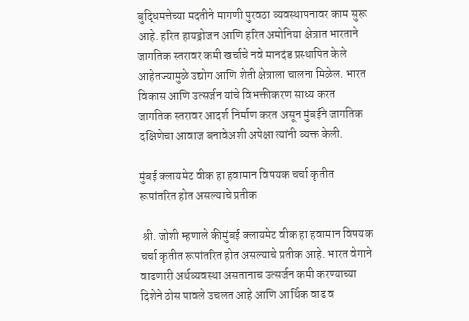बुद्धिमत्तेच्या मदतीने मागणी पुरवठा व्यवस्थापनावर काम सुरू आहे. हरित हायड्रोजन आणि हरित अमोनिया क्षेत्रात भारताने जागतिक स्तरावर कमी खर्चाचे नवे मानदंड प्रस्थापित केले आहेतज्यामुळे उद्योग आणि शेती क्षेत्राला चालना मिळेल. भारत विकास आणि उत्सर्जन यांचे विभक्तीकरण साध्य करत जागतिक स्तरावर आदर्श निर्माण करत असून मुंबईने जागतिक दक्षिणेचा आवाज बनावेअशी अपेक्षा त्यांनी व्यक्त केली.

मुंबई क्लायमेट वीक हा हवामान विषयक चर्चा कृतीत रूपांतरित होत असल्याचे प्रतीक

 श्री. जोशी म्हणाले कीमुंबई क्लायमेट वीक हा हवामान विषयक चर्चा कृतीत रूपांतरित होत असल्याचे प्रतीक आहे. भारत वेगाने वाढणारी अर्थव्यवस्था असतानाच उत्सर्जन कमी करण्याच्या दिशेने ठोस पावले उचलत आहे आणि आर्थिक वाढ व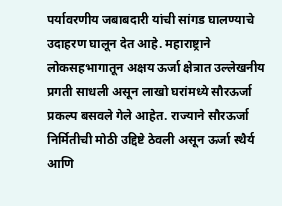पर्यावरणीय जबाबदारी यांची सांगड घालण्याचे उदाहरण घालून देत आहे. महाराष्ट्राने लोकसहभागातून अक्षय ऊर्जा क्षेत्रात उल्लेखनीय प्रगती साधली असून लाखो घरांमध्ये सौरऊर्जा प्रकल्प बसवले गेले आहेत. राज्याने सौरऊर्जा निर्मितीची मोठी उद्दिष्टे ठेवली असून ऊर्जा स्थैर्य आणि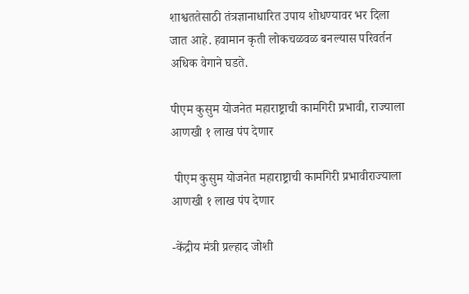शाश्वततेसाठी तंत्रज्ञानाधारित उपाय शोधण्यावर भर दिला जात आहे. हवामान कृती लोकचळवळ बनल्यास परिवर्तन अधिक वेगाने घडते.

पीएम कुसुम योजनेत महाराष्ट्राची कामगिरी प्रभावी, राज्याला आणखी १ लाख पंप देणार

 पीएम कुसुम योजनेत महाराष्ट्राची कामगिरी प्रभावीराज्याला आणखी १ लाख पंप देणार

-केंद्रीय मंत्री प्रल्हाद जोशी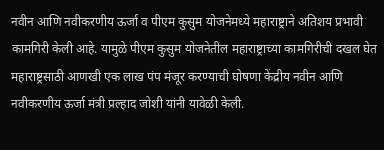नवीन आणि नवीकरणीय ऊर्जा व पीएम कुसुम योजनेमध्ये महाराष्ट्राने अतिशय प्रभावी कामगिरी केली आहे. यामुळे पीएम कुसुम योजनेतील महाराष्ट्राच्या कामगिरीची दखल घेत महाराष्ट्रसाठी आणखी एक लाख पंप मंजूर करण्याची घोषणा केंद्रीय नवीन आणि नवीकरणीय ऊर्जा मंत्री प्रल्हाद जोशी यांनी यावेळी केली.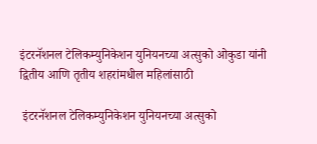इंटरनॅशनल टेलिकम्युनिकेशन युनियनच्या अत्सुको ओकुडा यांनी द्वितीय आणि तृतीय शहरांमधील महिलांसाठी

 इंटरनॅशनल टेलिकम्युनिकेशन युनियनच्या अत्सुको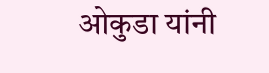ओकुडा यांनी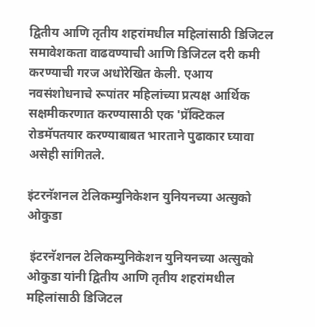द्वितीय आणि तृतीय शहरांमधील महिलांसाठी डिजिटल समावेशकता वाढवण्याची आणि डिजिटल दरी कमी करण्याची गरज अधोरेखित केली. एआय नवसंशोधनाचे रूपांतर महिलांच्या प्रत्यक्ष आर्थिक सक्षमीकरणात करण्यासाठी एक 'प्रॅक्टिकल रोडमॅपतयार करण्याबाबत भारताने पुढाकार घ्यावा असेही सांगितले.

इंटरनॅशनल टेलिकम्युनिकेशन युनियनच्या अत्सुको ओकुडा

 इंटरनॅशनल टेलिकम्युनिकेशन युनियनच्या अत्सुको ओकुडा यांनी द्वितीय आणि तृतीय शहरांमधील महिलांसाठी डिजिटल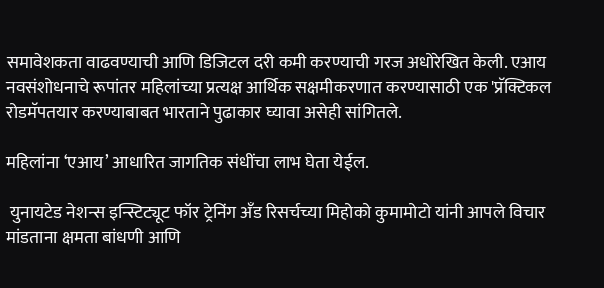समावेशकता वाढवण्याची आणि डिजिटल दरी कमी करण्याची गरज अधोरेखित केली. एआय नवसंशोधनाचे रूपांतर महिलांच्या प्रत्यक्ष आर्थिक सक्षमीकरणात करण्यासाठी एक 'प्रॅक्टिकल रोडमॅपतयार करण्याबाबत भारताने पुढाकार घ्यावा असेही सांगितले.

महिलांना ‘एआय’ आधारित जागतिक संधींचा लाभ घेता येईल.

 युनायटेड नेशन्स इन्स्टिट्यूट फॉर ट्रेनिंग अँड रिसर्चच्या मिहोको कुमामोटो यांनी आपले विचार मांडताना क्षमता बांधणी आणि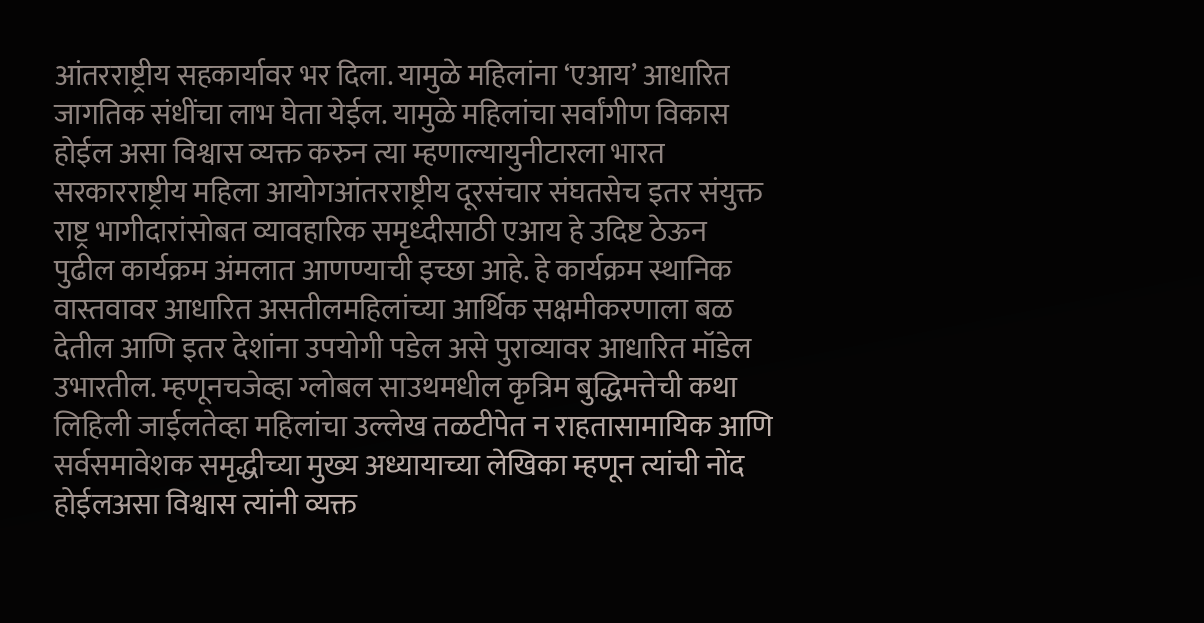आंतरराष्ट्रीय सहकार्यावर भर दिला. यामुळे महिलांना ‘एआय’ आधारित जागतिक संधींचा लाभ घेता येईल. यामुळे महिलांचा सर्वांगीण विकास होईल असा विश्वास व्यक्त करुन त्या म्हणाल्यायुनीटारला भारत सरकारराष्ट्रीय महिला आयोगआंतरराष्ट्रीय दूरसंचार संघतसेच इतर संयुक्त राष्ट्र भागीदारांसोबत व्यावहारिक समृध्दीसाठी एआय हे उदिष्ट ठेऊन  पुढील कार्यक्रम अंमलात आणण्याची इच्छा आहे. हे कार्यक्रम स्थानिक वास्तवावर आधारित असतीलमहिलांच्या आर्थिक सक्षमीकरणाला बळ देतील आणि इतर देशांना उपयोगी पडेल असे पुराव्यावर आधारित मॉडेल उभारतील. म्हणूनचजेव्हा ग्लोबल साउथमधील कृत्रिम बुद्धिमत्तेची कथा लिहिली जाईलतेव्हा महिलांचा उल्लेख तळटीपेत न राहतासामायिक आणि सर्वसमावेशक समृद्धीच्या मुख्य अध्यायाच्या लेखिका म्हणून त्यांची नोंद होईलअसा विश्वास त्यांनी व्यक्त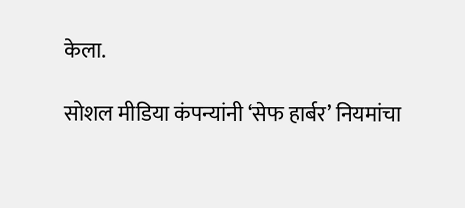केला.

सोशल मीडिया कंपन्यांनी ‘सेफ हार्बर’ नियमांचा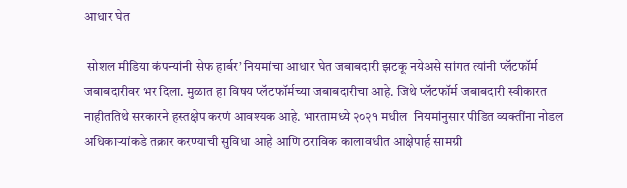आधार घेत

 सोशल मीडिया कंपन्यांनी सेफ हार्बर’ नियमांचा आधार घेत जबाबदारी झटकू नयेअसे सांगत त्यांनी प्लॅटफॉर्म जबाबदारीवर भर दिला. मुळात हा विषय प्लॅटफॉर्मच्या जबाबदारीचा आहे. जिथे प्लॅटफॉर्म जबाबदारी स्वीकारत नाहीततिथे सरकारने हस्तक्षेप करणं आवश्यक आहे. भारतामध्ये २०२१ मधील  नियमांनुसार पीडित व्यक्तींना नोडल अधिकाऱ्यांकडे तक्रार करण्याची सुविधा आहे आणि ठराविक कालावधीत आक्षेपार्ह सामग्री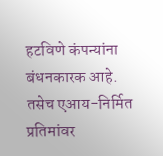हटविणे कंपन्यांना बंधनकारक आहे. तसेच एआय-निर्मित प्रतिमांवर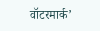वॉटरमार्क’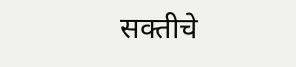सक्तीचे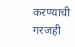करण्याची गरजही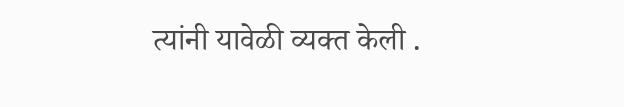त्यांनी यावेळी व्यक्त केली .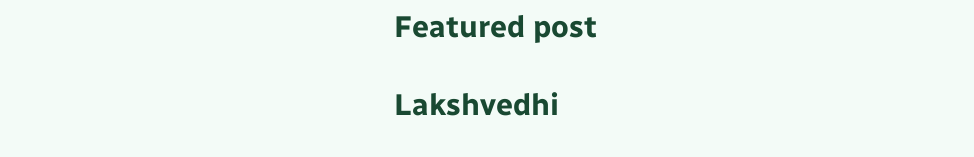Featured post

Lakshvedhi